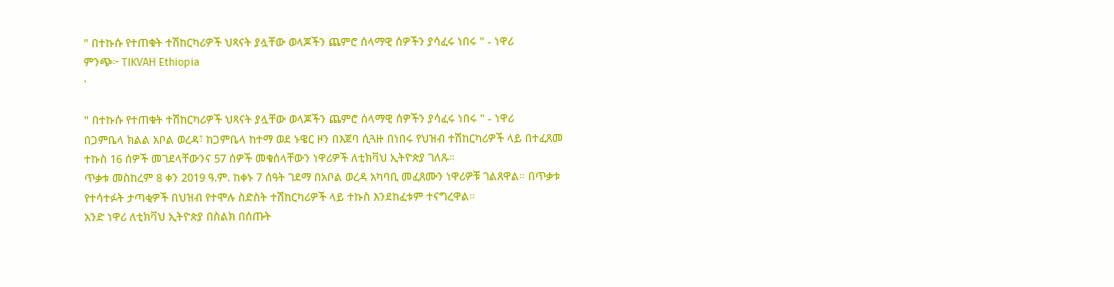" በተኩሱ የተጠቁት ተሽከርካሪዎች ህጻናት ያሏቸው ወላጆችን ጨምሮ ሰላማዊ ሰዎችን ያሳፈሩ ነበሩ " - ነዋሪ
ምንጭ፦ TIKVAH Ethiopia
·

" በተኩሱ የተጠቁት ተሽከርካሪዎች ህጻናት ያሏቸው ወላጆችን ጨምሮ ሰላማዊ ሰዎችን ያሳፈሩ ነበሩ " - ነዋሪ
በጋምቤላ ክልል አቦል ወረዳ፣ ከጋምቤላ ከተማ ወደ ኑዌር ዞን በእጀባ ሲጓዙ በነበሩ የህዝብ ተሽከርካሪዎች ላይ በተፈጸመ ተኩስ 16 ሰዎች መገደላቸውንና 57 ሰዎች መቁሰላቸውን ነዋሪዎች ለቲክቫህ ኢትዮጵያ ገለጹ።
ጥቃቱ መስከረም 8 ቀን 2019 ዓ.ም. ከቀኑ 7 ሰዓት ገደማ በአቦል ወረዳ አካባቢ መፈጸሙን ነዋሪዎቹ ገልጸዋል። በጥቃቱ የተሳተፉት ታጣቂዎች በህዝብ የተሞሉ ስድስት ተሽከርካሪዎች ላይ ተኩስ እንደከፈቱም ተናግረዋል።
አንድ ነዋሪ ለቲክቫህ ኢትዮጵያ በስልክ በሰጡት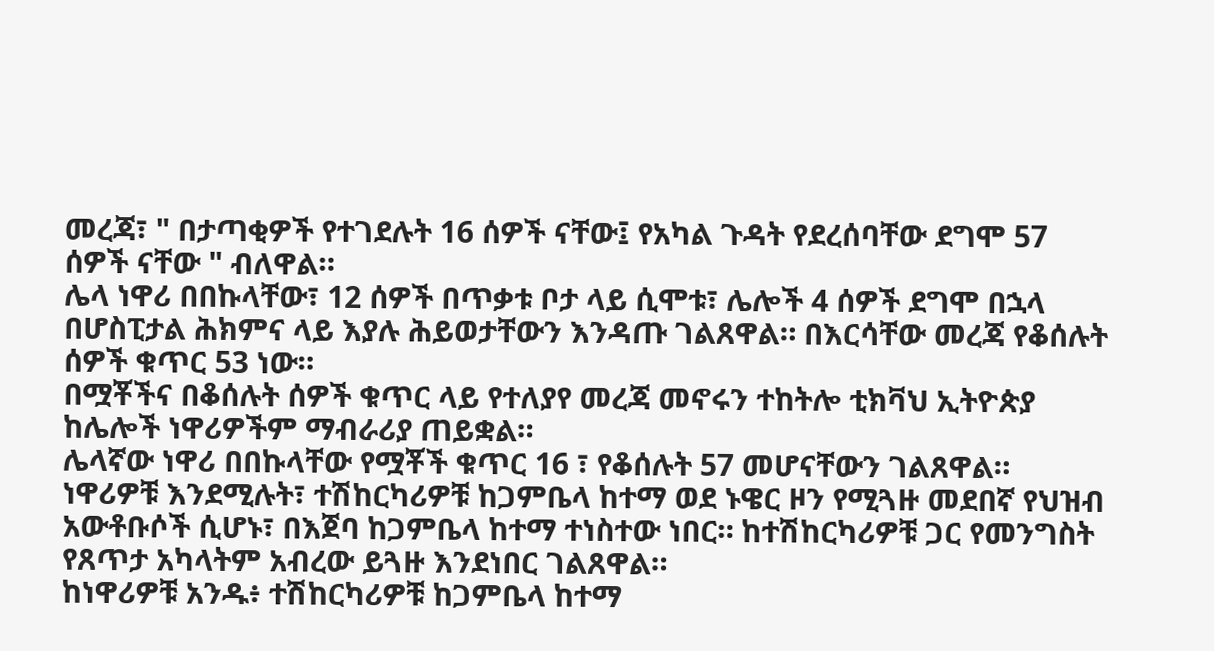መረጃ፣ " በታጣቂዎች የተገደሉት 16 ሰዎች ናቸው፤ የአካል ጉዳት የደረሰባቸው ደግሞ 57 ሰዎች ናቸው " ብለዋል።
ሌላ ነዋሪ በበኩላቸው፣ 12 ሰዎች በጥቃቱ ቦታ ላይ ሲሞቱ፣ ሌሎች 4 ሰዎች ደግሞ በኋላ በሆስፒታል ሕክምና ላይ እያሉ ሕይወታቸውን እንዳጡ ገልጸዋል። በእርሳቸው መረጃ የቆሰሉት ሰዎች ቁጥር 53 ነው።
በሟቾችና በቆሰሉት ሰዎች ቁጥር ላይ የተለያየ መረጃ መኖሩን ተከትሎ ቲክቫህ ኢትዮጵያ ከሌሎች ነዋሪዎችም ማብራሪያ ጠይቋል።
ሌላኛው ነዋሪ በበኩላቸው የሟቾች ቁጥር 16 ፣ የቆሰሉት 57 መሆናቸውን ገልጸዋል።
ነዋሪዎቹ እንደሚሉት፣ ተሽከርካሪዎቹ ከጋምቤላ ከተማ ወደ ኑዌር ዞን የሚጓዙ መደበኛ የህዝብ አውቶቡሶች ሲሆኑ፣ በእጀባ ከጋምቤላ ከተማ ተነስተው ነበር። ከተሽከርካሪዎቹ ጋር የመንግስት የጸጥታ አካላትም አብረው ይጓዙ እንደነበር ገልጸዋል።
ከነዋሪዎቹ አንዱ፥ ተሽከርካሪዎቹ ከጋምቤላ ከተማ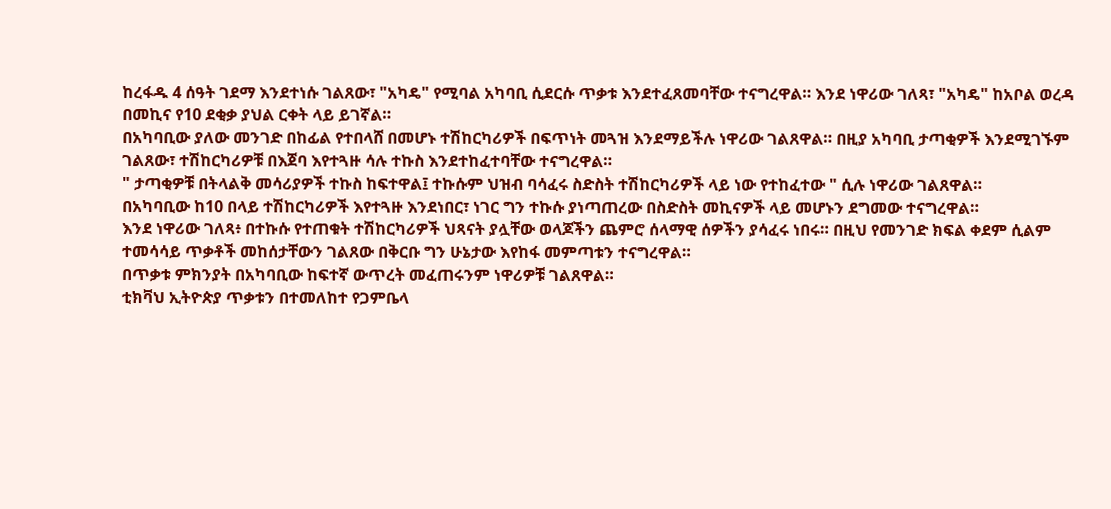ከረፋዱ 4 ሰዓት ገደማ እንደተነሱ ገልጸው፣ "አካዴ" የሚባል አካባቢ ሲደርሱ ጥቃቱ እንደተፈጸመባቸው ተናግረዋል። እንደ ነዋሪው ገለጻ፣ "አካዴ" ከአቦል ወረዳ በመኪና የ10 ደቂቃ ያህል ርቀት ላይ ይገኛል።
በአካባቢው ያለው መንገድ በከፊል የተበላሸ በመሆኑ ተሽከርካሪዎች በፍጥነት መጓዝ እንደማይችሉ ነዋሪው ገልጸዋል። በዚያ አካባቢ ታጣቂዎች እንደሚገኙም ገልጸው፣ ተሽከርካሪዎቹ በእጀባ እየተጓዙ ሳሉ ተኩስ እንደተከፈተባቸው ተናግረዋል።
" ታጣቂዎቹ በትላልቅ መሳሪያዎች ተኩስ ከፍተዋል፤ ተኩሱም ህዝብ ባሳፈሩ ስድስት ተሽከርካሪዎች ላይ ነው የተከፈተው " ሲሉ ነዋሪው ገልጸዋል።
በአካባቢው ከ10 በላይ ተሽከርካሪዎች እየተጓዙ እንደነበር፣ ነገር ግን ተኩሱ ያነጣጠረው በስድስት መኪናዎች ላይ መሆኑን ደግመው ተናግረዋል።
እንደ ነዋሪው ገለጻ፥ በተኩሱ የተጠቁት ተሽከርካሪዎች ህጻናት ያሏቸው ወላጆችን ጨምሮ ሰላማዊ ሰዎችን ያሳፈሩ ነበሩ። በዚህ የመንገድ ክፍል ቀደም ሲልም ተመሳሳይ ጥቃቶች መከሰታቸውን ገልጸው በቅርቡ ግን ሁኔታው እየከፋ መምጣቱን ተናግረዋል።
በጥቃቱ ምክንያት በአካባቢው ከፍተኛ ውጥረት መፈጠሩንም ነዋሪዎቹ ገልጸዋል።
ቲክቫህ ኢትዮጵያ ጥቃቱን በተመለከተ የጋምቤላ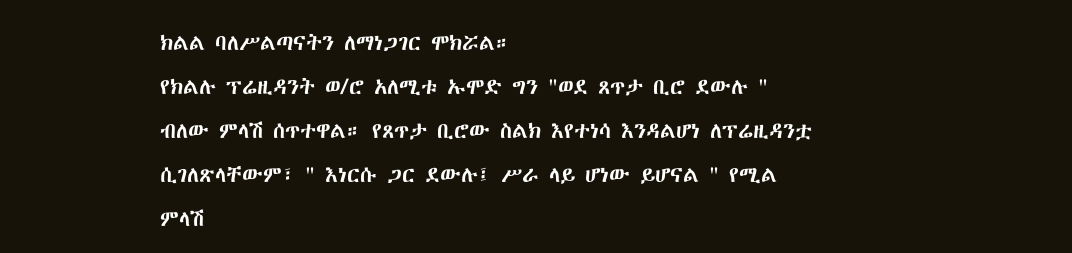ክልል ባለሥልጣናትን ለማነጋገር ሞክሯል።
የክልሉ ፕሬዚዳንት ወ/ሮ አለሚቱ ኡሞድ ግን "ወደ ጸጥታ ቢሮ ደውሉ " ብለው ምላሽ ሰጥተዋል። የጸጥታ ቢሮው ስልክ እየተነሳ እንዳልሆነ ለፕሬዚዳንቷ ሲገለጽላቸውም፣ " እነርሱ ጋር ደውሉ፤ ሥራ ላይ ሆነው ይሆናል " የሚል ምላሽ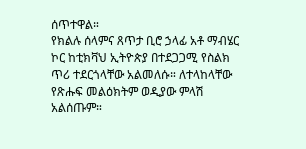ሰጥተዋል።
የክልሉ ሰላምና ጸጥታ ቢሮ ኃላፊ አቶ ማብሄር ኮር ከቲክቫህ ኢትዮጵያ በተደጋጋሚ የስልክ ጥሪ ተደርጎላቸው አልመለሱ። ለተላከላቸው የጽሑፍ መልዕክትም ወዲያው ምላሽ አልሰጡም።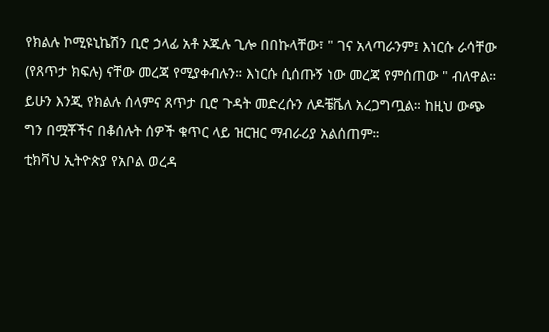የክልሉ ኮሚዩኒኬሽን ቢሮ ኃላፊ አቶ ኦጁሉ ጊሎ በበኩላቸው፣ " ገና አላጣራንም፤ እነርሱ ራሳቸው (የጸጥታ ክፍሉ) ናቸው መረጃ የሚያቀብሉን። እነርሱ ሲሰጡኝ ነው መረጃ የምሰጠው " ብለዋል።
ይሁን እንጂ የክልሉ ሰላምና ጸጥታ ቢሮ ጉዳት መድረሱን ለዶቼቬለ አረጋግጧል። ከዚህ ውጭ ግን በሟቾችና በቆሰሉት ሰዎች ቁጥር ላይ ዝርዝር ማብራሪያ አልሰጠም።
ቲክቫህ ኢትዮጵያ የአቦል ወረዳ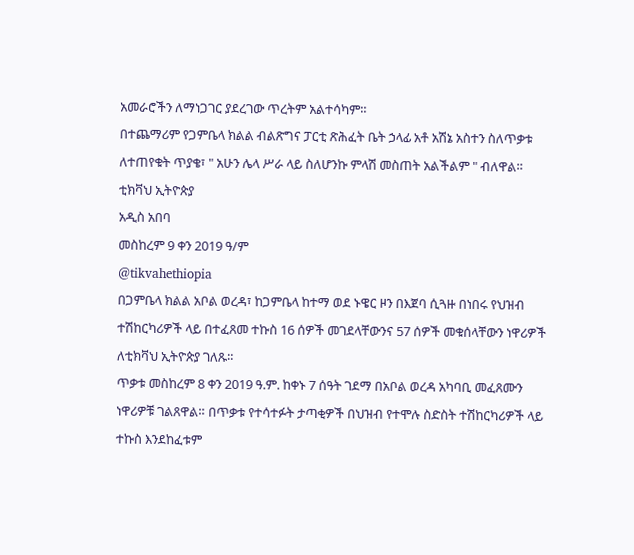አመራሮችን ለማነጋገር ያደረገው ጥረትም አልተሳካም።
በተጨማሪም የጋምቤላ ክልል ብልጽግና ፓርቲ ጽሕፈት ቤት ኃላፊ አቶ አሽኔ አስተን ስለጥቃቱ ለተጠየቁት ጥያቄ፣ " አሁን ሌላ ሥራ ላይ ስለሆንኩ ምላሽ መስጠት አልችልም " ብለዋል።
ቲክቫህ ኢትዮጵያ
አዲስ አበባ
መስከረም 9 ቀን 2019 ዓ/ም
@tikvahethiopia
በጋምቤላ ክልል አቦል ወረዳ፣ ከጋምቤላ ከተማ ወደ ኑዌር ዞን በእጀባ ሲጓዙ በነበሩ የህዝብ ተሽከርካሪዎች ላይ በተፈጸመ ተኩስ 16 ሰዎች መገደላቸውንና 57 ሰዎች መቁሰላቸውን ነዋሪዎች ለቲክቫህ ኢትዮጵያ ገለጹ።
ጥቃቱ መስከረም 8 ቀን 2019 ዓ.ም. ከቀኑ 7 ሰዓት ገደማ በአቦል ወረዳ አካባቢ መፈጸሙን ነዋሪዎቹ ገልጸዋል። በጥቃቱ የተሳተፉት ታጣቂዎች በህዝብ የተሞሉ ስድስት ተሽከርካሪዎች ላይ ተኩስ እንደከፈቱም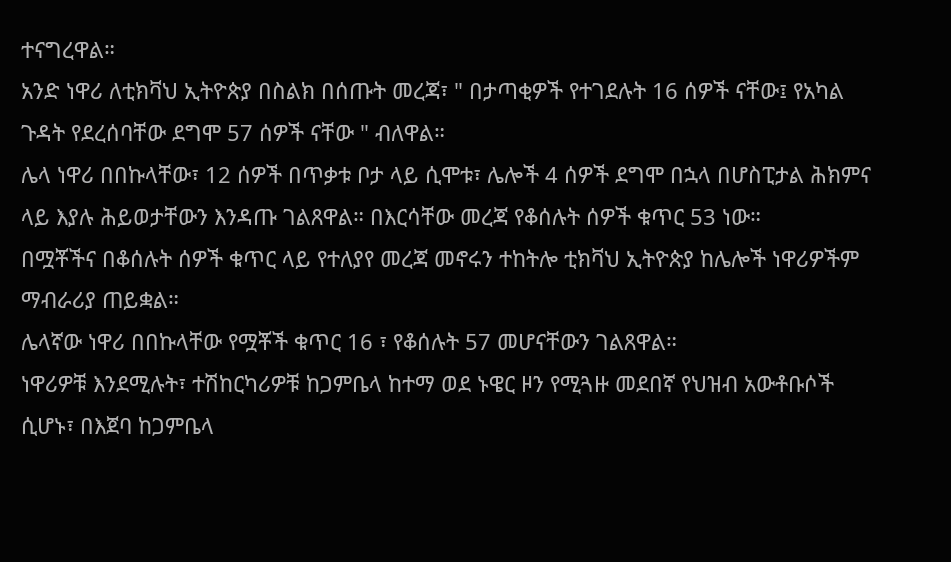ተናግረዋል።
አንድ ነዋሪ ለቲክቫህ ኢትዮጵያ በስልክ በሰጡት መረጃ፣ " በታጣቂዎች የተገደሉት 16 ሰዎች ናቸው፤ የአካል ጉዳት የደረሰባቸው ደግሞ 57 ሰዎች ናቸው " ብለዋል።
ሌላ ነዋሪ በበኩላቸው፣ 12 ሰዎች በጥቃቱ ቦታ ላይ ሲሞቱ፣ ሌሎች 4 ሰዎች ደግሞ በኋላ በሆስፒታል ሕክምና ላይ እያሉ ሕይወታቸውን እንዳጡ ገልጸዋል። በእርሳቸው መረጃ የቆሰሉት ሰዎች ቁጥር 53 ነው።
በሟቾችና በቆሰሉት ሰዎች ቁጥር ላይ የተለያየ መረጃ መኖሩን ተከትሎ ቲክቫህ ኢትዮጵያ ከሌሎች ነዋሪዎችም ማብራሪያ ጠይቋል።
ሌላኛው ነዋሪ በበኩላቸው የሟቾች ቁጥር 16 ፣ የቆሰሉት 57 መሆናቸውን ገልጸዋል።
ነዋሪዎቹ እንደሚሉት፣ ተሽከርካሪዎቹ ከጋምቤላ ከተማ ወደ ኑዌር ዞን የሚጓዙ መደበኛ የህዝብ አውቶቡሶች ሲሆኑ፣ በእጀባ ከጋምቤላ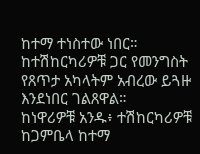ከተማ ተነስተው ነበር። ከተሽከርካሪዎቹ ጋር የመንግስት የጸጥታ አካላትም አብረው ይጓዙ እንደነበር ገልጸዋል።
ከነዋሪዎቹ አንዱ፥ ተሽከርካሪዎቹ ከጋምቤላ ከተማ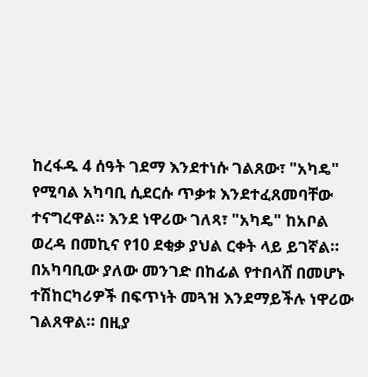ከረፋዱ 4 ሰዓት ገደማ እንደተነሱ ገልጸው፣ "አካዴ" የሚባል አካባቢ ሲደርሱ ጥቃቱ እንደተፈጸመባቸው ተናግረዋል። እንደ ነዋሪው ገለጻ፣ "አካዴ" ከአቦል ወረዳ በመኪና የ10 ደቂቃ ያህል ርቀት ላይ ይገኛል።
በአካባቢው ያለው መንገድ በከፊል የተበላሸ በመሆኑ ተሽከርካሪዎች በፍጥነት መጓዝ እንደማይችሉ ነዋሪው ገልጸዋል። በዚያ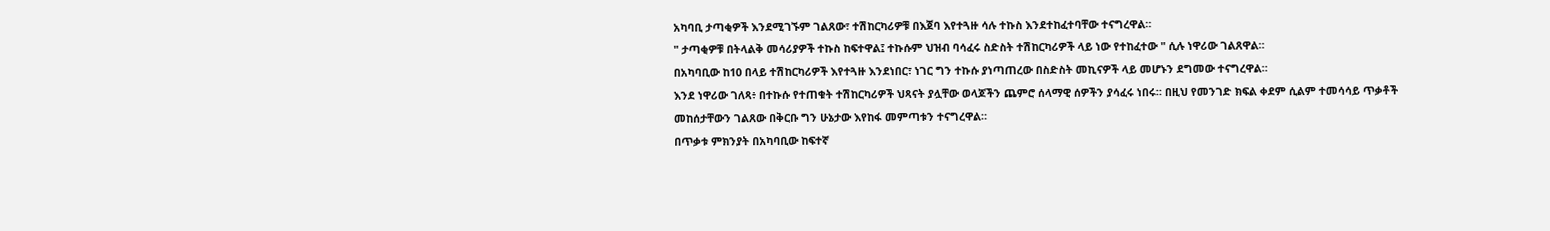አካባቢ ታጣቂዎች እንደሚገኙም ገልጸው፣ ተሽከርካሪዎቹ በእጀባ እየተጓዙ ሳሉ ተኩስ እንደተከፈተባቸው ተናግረዋል።
" ታጣቂዎቹ በትላልቅ መሳሪያዎች ተኩስ ከፍተዋል፤ ተኩሱም ህዝብ ባሳፈሩ ስድስት ተሽከርካሪዎች ላይ ነው የተከፈተው " ሲሉ ነዋሪው ገልጸዋል።
በአካባቢው ከ10 በላይ ተሽከርካሪዎች እየተጓዙ እንደነበር፣ ነገር ግን ተኩሱ ያነጣጠረው በስድስት መኪናዎች ላይ መሆኑን ደግመው ተናግረዋል።
እንደ ነዋሪው ገለጻ፥ በተኩሱ የተጠቁት ተሽከርካሪዎች ህጻናት ያሏቸው ወላጆችን ጨምሮ ሰላማዊ ሰዎችን ያሳፈሩ ነበሩ። በዚህ የመንገድ ክፍል ቀደም ሲልም ተመሳሳይ ጥቃቶች መከሰታቸውን ገልጸው በቅርቡ ግን ሁኔታው እየከፋ መምጣቱን ተናግረዋል።
በጥቃቱ ምክንያት በአካባቢው ከፍተኛ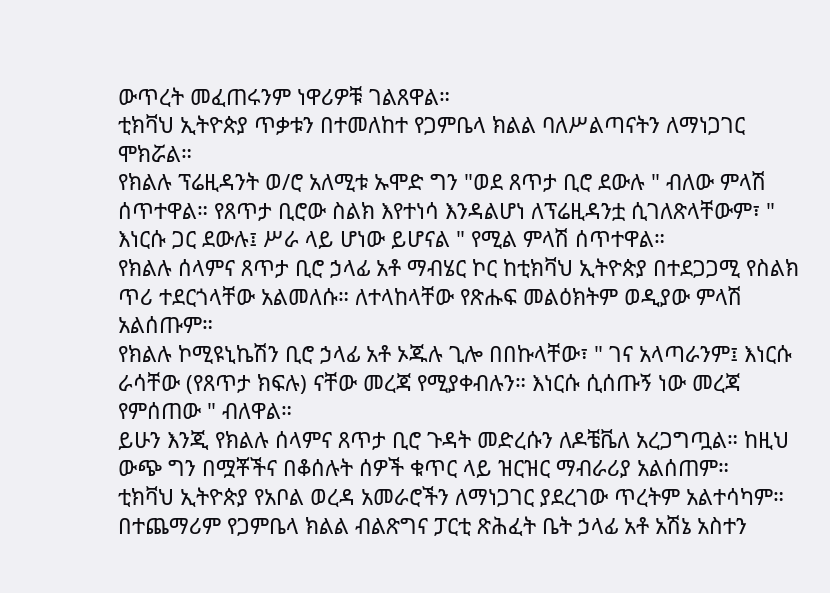ውጥረት መፈጠሩንም ነዋሪዎቹ ገልጸዋል።
ቲክቫህ ኢትዮጵያ ጥቃቱን በተመለከተ የጋምቤላ ክልል ባለሥልጣናትን ለማነጋገር ሞክሯል።
የክልሉ ፕሬዚዳንት ወ/ሮ አለሚቱ ኡሞድ ግን "ወደ ጸጥታ ቢሮ ደውሉ " ብለው ምላሽ ሰጥተዋል። የጸጥታ ቢሮው ስልክ እየተነሳ እንዳልሆነ ለፕሬዚዳንቷ ሲገለጽላቸውም፣ " እነርሱ ጋር ደውሉ፤ ሥራ ላይ ሆነው ይሆናል " የሚል ምላሽ ሰጥተዋል።
የክልሉ ሰላምና ጸጥታ ቢሮ ኃላፊ አቶ ማብሄር ኮር ከቲክቫህ ኢትዮጵያ በተደጋጋሚ የስልክ ጥሪ ተደርጎላቸው አልመለሱ። ለተላከላቸው የጽሑፍ መልዕክትም ወዲያው ምላሽ አልሰጡም።
የክልሉ ኮሚዩኒኬሽን ቢሮ ኃላፊ አቶ ኦጁሉ ጊሎ በበኩላቸው፣ " ገና አላጣራንም፤ እነርሱ ራሳቸው (የጸጥታ ክፍሉ) ናቸው መረጃ የሚያቀብሉን። እነርሱ ሲሰጡኝ ነው መረጃ የምሰጠው " ብለዋል።
ይሁን እንጂ የክልሉ ሰላምና ጸጥታ ቢሮ ጉዳት መድረሱን ለዶቼቬለ አረጋግጧል። ከዚህ ውጭ ግን በሟቾችና በቆሰሉት ሰዎች ቁጥር ላይ ዝርዝር ማብራሪያ አልሰጠም።
ቲክቫህ ኢትዮጵያ የአቦል ወረዳ አመራሮችን ለማነጋገር ያደረገው ጥረትም አልተሳካም።
በተጨማሪም የጋምቤላ ክልል ብልጽግና ፓርቲ ጽሕፈት ቤት ኃላፊ አቶ አሽኔ አስተን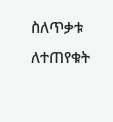ስለጥቃቱ ለተጠየቁት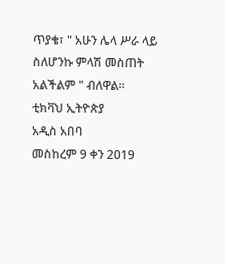ጥያቄ፣ " አሁን ሌላ ሥራ ላይ ስለሆንኩ ምላሽ መስጠት አልችልም " ብለዋል።
ቲክቫህ ኢትዮጵያ
አዲስ አበባ
መስከረም 9 ቀን 2019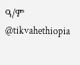ዓ/ም
@tikvahethiopia